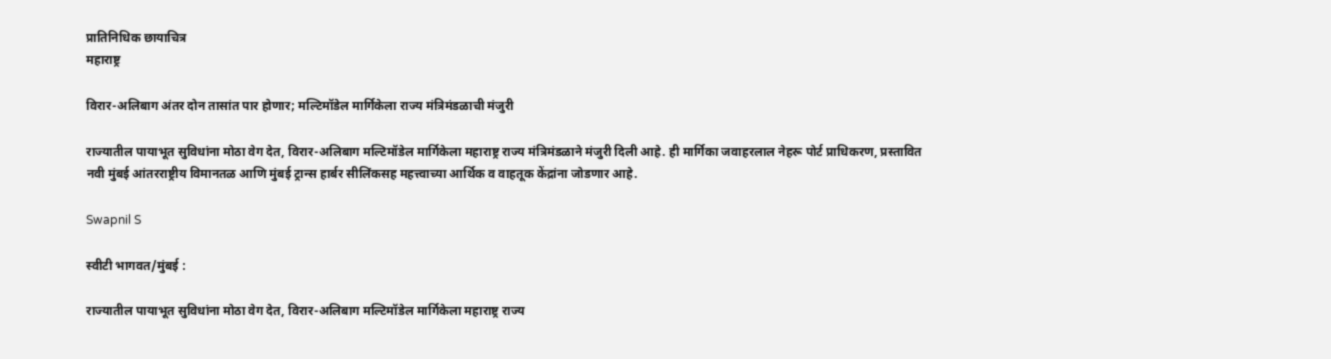प्रातिनिधिक छायाचित्र
महाराष्ट्र

विरार-अलिबाग अंतर दोन तासांत पार होणार; मल्टिमॉडेल मार्गिकेला राज्य मंत्रिमंडळाची मंजुरी

राज्यातील पायाभूत सुविधांना मोठा वेग देत, विरार-अलिबाग मल्टिमॉडेल मार्गिकेला महाराष्ट्र राज्य मंत्रिमंडळाने मंजुरी दिली आहे. ही मार्गिका जवाहरलाल नेहरू पोर्ट प्राधिकरण, प्रस्तावित नवी मुंबई आंतरराष्ट्रीय विमानतळ आणि मुंबई ट्रान्स हार्बर सीलिंकसह महत्त्वाच्या आर्थिक व वाहतूक केंद्रांना जोडणार आहे.

Swapnil S

स्वीटी भागवत/मुंबई :

राज्यातील पायाभूत सुविधांना मोठा वेग देत, विरार-अलिबाग मल्टिमॉडेल मार्गिकेला महाराष्ट्र राज्य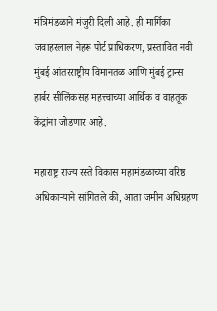मंत्रिमंडळाने मंजुरी दिली आहे. ही मार्गिका जवाहरलाल नेहरू पोर्ट प्राधिकरण, प्रस्तावित नवी मुंबई आंतरराष्ट्रीय विमानतळ आणि मुंबई ट्रान्स हार्बर सीलिंकसह महत्त्वाच्या आर्थिक व वाहतूक केंद्रांना जोडणार आहे.

महाराष्ट्र राज्य रस्ते विकास महामंडळाच्या वरिष्ठ अधिकाऱ्याने सांगितले की, आता जमीन अधिग्रहण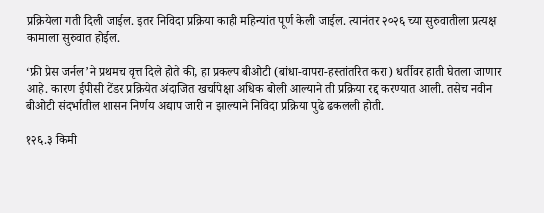प्रक्रियेला गती दिली जाईल. इतर निविदा प्रक्रिया काही महिन्यांत पूर्ण केली जाईल. त्यानंतर २०२६ च्या सुरुवातीला प्रत्यक्ष कामाला सुरुवात होईल.

‘फ्री प्रेस जर्नल’ने प्रथमच वृत्त दिले होते की, हा प्रकल्प बीओटी (बांधा-वापरा-हस्तांतरित करा) धर्तीवर हाती घेतला जाणार आहे. कारण ईपीसी टेंडर प्रक्रियेत अंदाजित खर्चापेक्षा अधिक बोली आल्याने ती प्रक्रिया रद्द करण्यात आली. तसेच नवीन बीओटी संदर्भातील शासन निर्णय अद्याप जारी न झाल्याने निविदा प्रक्रिया पुढे ढकलली होती.

१२६.३ किमी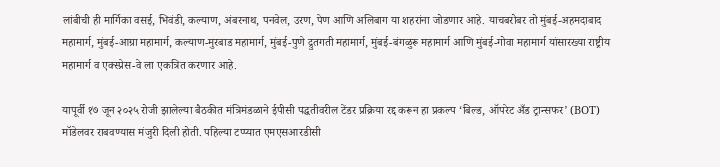लांबीची ही मार्गिका वसई, भिवंडी, कल्याण, अंबरनाथ, पनवेल, उरण, पेण आणि अलिबाग या शहरांना जोडणार आहे. याचबरोबर तो मुंबई-अहमदाबाद महामार्ग, मुंबई-आग्रा महामार्ग, कल्याण-मुरबाड महामार्ग, मुंबई-पुणे द्रुतगती महामार्ग, मुंबई-बंगळुरू महामार्ग आणि मुंबई-गोवा महामार्ग यांसारख्या राष्ट्रीय महामार्ग व एक्स्प्रेस-वे ला एकत्रित करणार आहे.

यापूर्वी १७ जून २०२५ रोजी झालेल्या बैठकीत मंत्रिमंडळाने ईपीसी पद्धतीवरील टेंडर प्रक्रिया रद्द करून हा प्रकल्प ‘बिल्ड, ऑपरेट अँड ट्रान्सफर’ (BOT) मॉडेलवर राबवण्यास मंजुरी दिली होती. पहिल्या टप्प्यात एमएसआरडीसी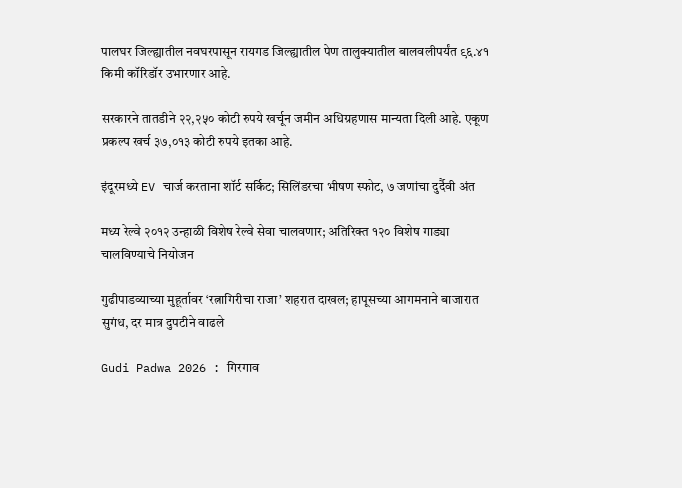पालघर जिल्ह्यातील नवघरपासून रायगड जिल्ह्यातील पेण तालुक्यातील बालवलीपर्यंत ९६.४१ किमी कॉरिडॉर उभारणार आहे.

सरकारने तातडीने २२,२५० कोटी रुपये खर्चून जमीन अधिग्रहणास मान्यता दिली आहे. एकूण प्रकल्प खर्च ३७,०१३ कोटी रुपये इतका आहे.

इंदूरमध्ये EV चार्ज करताना शॉर्ट सर्किट; सिलिंडरचा भीषण स्फोट, ७ जणांचा दुर्दैवी अंत

मध्य रेल्वे २०१२ उन्हाळी विशेष रेल्वे सेवा चालवणार; अतिरिक्त १२० विशेष गाड्या चालविण्याचे नियोजन

गुढीपाडव्याच्या मुहूर्तावर ‘रत्नागिरीचा राजा’ शहरात दाखल; हापूसच्या आगमनाने बाजारात सुगंध, दर मात्र दुपटीने वाढले

Gudi Padwa 2026 : गिरगाव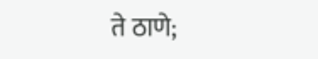ते ठाणे;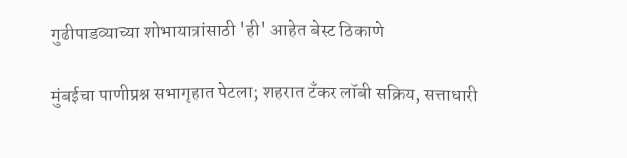गुढीपाडव्याच्या शोभायात्रांसाठी 'ही' आहेत बेस्ट ठिकाणे

मुंबईचा पाणीप्रश्न सभागृहात पेटला; शहरात टँकर लॉबी सक्रिय, सत्ताधारी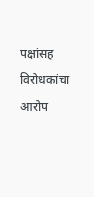पक्षांसह विरोधकांचा आरोप